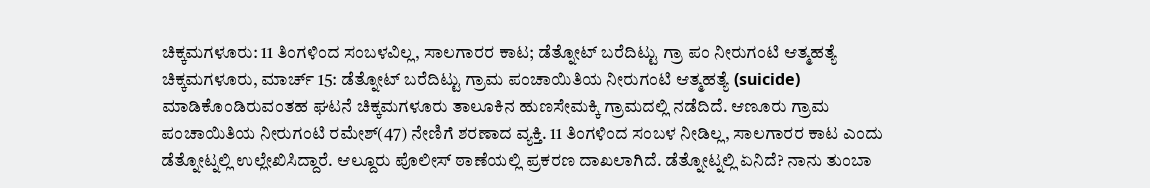ಚಿಕ್ಕಮಗಳೂರು: 11 ತಿಂಗಳಿಂದ ಸಂಬಳವಿಲ್ಲ, ಸಾಲಗಾರರ ಕಾಟ; ಡೆತ್ನೋಟ್ ಬರೆದಿಟ್ಟು ಗ್ರಾ ಪಂ ನೀರುಗಂಟಿ ಆತ್ಮಹತ್ಯೆ
ಚಿಕ್ಕಮಗಳೂರು, ಮಾರ್ಚ್ 15: ಡೆತ್ನೋಟ್ ಬರೆದಿಟ್ಟು ಗ್ರಾಮ ಪಂಚಾಯಿತಿಯ ನೀರುಗಂಟಿ ಆತ್ಮಹತ್ಯೆ (suicide) ಮಾಡಿಕೊಂಡಿರುವಂತಹ ಘಟನೆ ಚಿಕ್ಕಮಗಳೂರು ತಾಲೂಕಿನ ಹುಣಸೇಮಕ್ಕಿ ಗ್ರಾಮದಲ್ಲಿ ನಡೆದಿದೆ. ಆಣೂರು ಗ್ರಾಮ ಪಂಚಾಯಿತಿಯ ನೀರುಗಂಟಿ ರಮೇಶ್(47) ನೇಣಿಗೆ ಶರಣಾದ ವ್ಯಕ್ತಿ. 11 ತಿಂಗಳಿಂದ ಸಂಬಳ ನೀಡಿಲ್ಲ, ಸಾಲಗಾರರ ಕಾಟ ಎಂದು ಡೆತ್ನೋಟ್ನಲ್ಲಿ ಉಲ್ಲೇಖಿಸಿದ್ದಾರೆ. ಆಲ್ದೂರು ಪೊಲೀಸ್ ಠಾಣೆಯಲ್ಲಿ ಪ್ರಕರಣ ದಾಖಲಾಗಿದೆ. ಡೆತ್ನೋಟ್ನಲ್ಲಿ ಏನಿದೆ? ನಾನು ತುಂಬಾ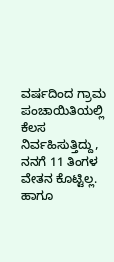ವರ್ಷದಿಂದ ಗ್ರಾಮ ಪಂಚಾಯಿತಿಯಲ್ಲಿ ಕೆಲಸ ನಿರ್ವಹಿಸುತ್ತಿದ್ದು, ನನಗೆ 11 ತಿಂಗಳ ವೇತನ ಕೊಟ್ಟಿಲ್ಲ. ಹಾಗೂ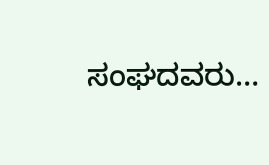ಸಂಘದವರು…